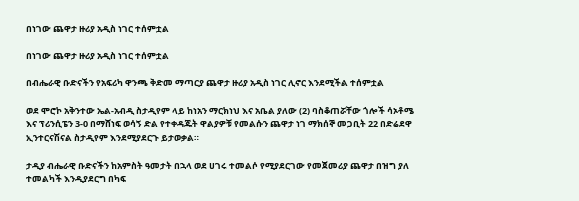በነገው ጨዋታ ዙሪያ አዲስ ነገር ተሰምቷል

በነገው ጨዋታ ዙሪያ አዲስ ነገር ተሰምቷል

በብሔራዊ ቡድናችን የአፍሪካ ዋንጫ ቅድመ ማጣርያ ጨዋታ ዙሪያ አዲስ ነገር ሊኖር እንደሚችል ተሰምቷል

ወደ ሞሮኮ አቅንተው ኤል-አብዲ ስታዲየም ላይ ከነአን ማርክነህ እና አቤል ያለው (2) ባስቆጠሯቸው ጎሎች ሳኦቶሜ እና ፕሪንሲፔን 3-0 በማሸነፍ ወሳኝ ድል የተቀዳጁት ዋልያዎቹ የመልሱን ጨዋታ ነገ ማክሰኞ መጋቢት 22 በድሬደዋ ኢንተርናሽናል ስታዲየም እንደሚያደርጉ ይታወቃል።

ታዲያ ብሔራዊ ቡድናችን ከአምስት ዓመታት በኋላ ወደ ሀገሩ ተመልሶ የሚያደርገው የመጀመሪያ ጨዋታ በዝግ ያለ ተመልካች እንዲያደርግ በካፍ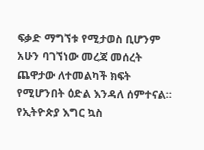ፍቃድ ማግኘቱ የሚታወስ ቢሆንም አሁን ባገኘነው መረጃ መሰረት ጨዋታው ለተመልካች ክፍት የሚሆንበት ዕድል እንዳለ ሰምተናል። የኢትዮጵያ እግር ኳስ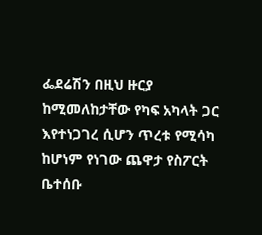ፌደሬሽን በዚህ ዙርያ ከሚመለከታቸው የካፍ አካላት ጋር እየተነጋገረ ሲሆን ጥረቱ የሚሳካ ከሆነም የነገው ጨዋታ የስፖርት ቤተሰቡ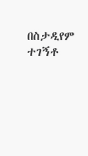በስታዲየም ተገኝቶ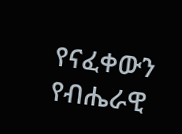የናፈቀውን የብሔራዊ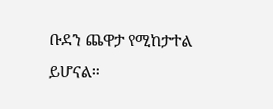ቡደን ጨዋታ የሚከታተል ይሆናል።